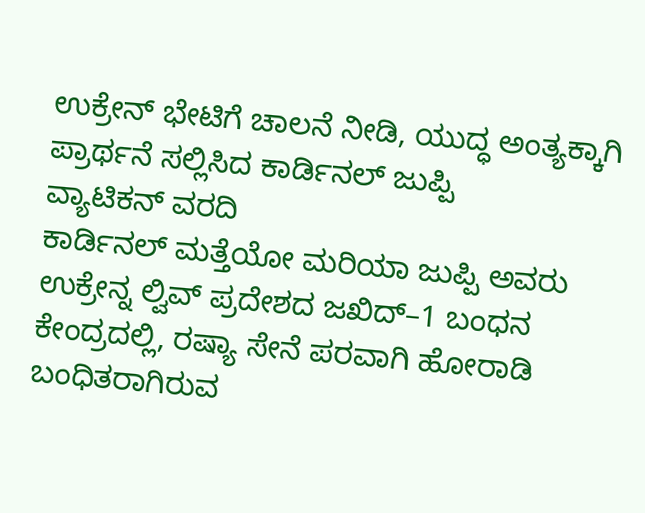ಉಕ್ರೇನ್ ಭೇಟಿಗೆ ಚಾಲನೆ ನೀಡಿ, ಯುದ್ಧ ಅಂತ್ಯಕ್ಕಾಗಿ ಪ್ರಾರ್ಥನೆ ಸಲ್ಲಿಸಿದ ಕಾರ್ಡಿನಲ್ ಜುಪ್ಪಿ
ವ್ಯಾಟಿಕನ್ ವರದಿ
ಕಾರ್ಡಿನಲ್ ಮತ್ತೆಯೋ ಮರಿಯಾ ಜುಪ್ಪಿ ಅವರು ಉಕ್ರೇನ್ನ ಲ್ವಿವ್ ಪ್ರದೇಶದ ಜಖಿದ್–1 ಬಂಧನ ಕೇಂದ್ರದಲ್ಲಿ, ರಷ್ಯಾ ಸೇನೆ ಪರವಾಗಿ ಹೋರಾಡಿ ಬಂಧಿತರಾಗಿರುವ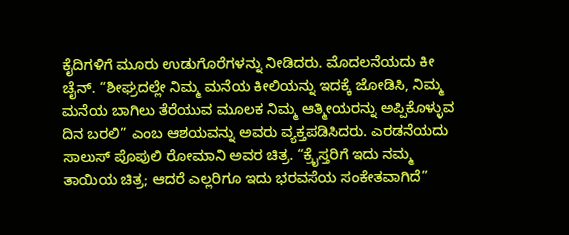ಕೈದಿಗಳಿಗೆ ಮೂರು ಉಡುಗೊರೆಗಳನ್ನು ನೀಡಿದರು. ಮೊದಲನೆಯದು ಕೀ ಚೈನ್. “ಶೀಘ್ರದಲ್ಲೇ ನಿಮ್ಮ ಮನೆಯ ಕೀಲಿಯನ್ನು ಇದಕ್ಕೆ ಜೋಡಿಸಿ, ನಿಮ್ಮ ಮನೆಯ ಬಾಗಿಲು ತೆರೆಯುವ ಮೂಲಕ ನಿಮ್ಮ ಆತ್ಮೀಯರನ್ನು ಅಪ್ಪಿಕೊಳ್ಳುವ ದಿನ ಬರಲಿ” ಎಂಬ ಆಶಯವನ್ನು ಅವರು ವ್ಯಕ್ತಪಡಿಸಿದರು. ಎರಡನೆಯದು ಸಾಲುಸ್ ಪೊಪುಲಿ ರೋಮಾನಿ ಅವರ ಚಿತ್ರ. “ಕ್ರೈಸ್ತರಿಗೆ ಇದು ನಮ್ಮ ತಾಯಿಯ ಚಿತ್ರ; ಆದರೆ ಎಲ್ಲರಿಗೂ ಇದು ಭರವಸೆಯ ಸಂಕೇತವಾಗಿದೆ”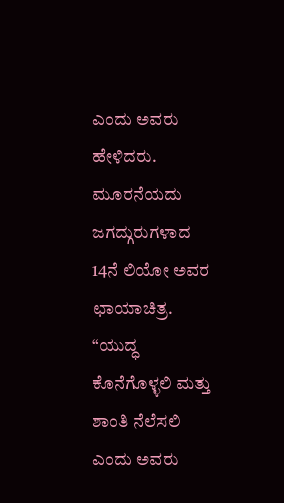ಎಂದು ಅವರು ಹೇಳಿದರು. ಮೂರನೆಯದು ಜಗದ್ಗುರುಗಳಾದ 14ನೆ ಲಿಯೋ ಅವರ ಛಾಯಾಚಿತ್ರ. “ಯುದ್ಧ ಕೊನೆಗೊಳ್ಳಲಿ ಮತ್ತು ಶಾಂತಿ ನೆಲೆಸಲಿ ಎಂದು ಅವರು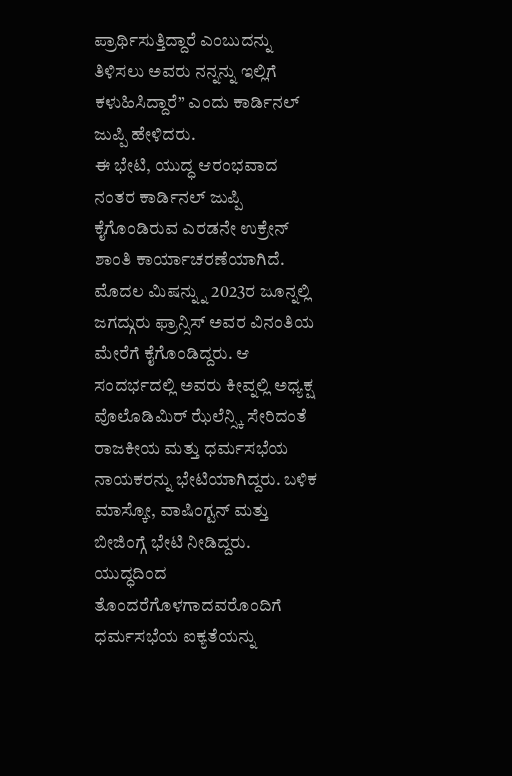ಪ್ರಾರ್ಥಿಸುತ್ತಿದ್ದಾರೆ ಎಂಬುದನ್ನು ತಿಳಿಸಲು ಅವರು ನನ್ನನ್ನು ಇಲ್ಲಿಗೆ ಕಳುಹಿಸಿದ್ದಾರೆ” ಎಂದು ಕಾರ್ಡಿನಲ್ ಜುಪ್ಪಿ ಹೇಳಿದರು.
ಈ ಭೇಟಿ, ಯುದ್ಧ ಆರಂಭವಾದ ನಂತರ ಕಾರ್ಡಿನಲ್ ಜುಪ್ಪಿ ಕೈಗೊಂಡಿರುವ ಎರಡನೇ ಉಕ್ರೇನ್ ಶಾಂತಿ ಕಾರ್ಯಾಚರಣೆಯಾಗಿದೆ. ಮೊದಲ ಮಿಷನ್ನ್ನು 2023ರ ಜೂನ್ನಲ್ಲಿ ಜಗದ್ಗುರು ಫ್ರಾನ್ಸಿಸ್ ಅವರ ವಿನಂತಿಯ ಮೇರೆಗೆ ಕೈಗೊಂಡಿದ್ದರು. ಆ ಸಂದರ್ಭದಲ್ಲಿ ಅವರು ಕೀವ್ನಲ್ಲಿ ಅಧ್ಯಕ್ಷ ವೊಲೊಡಿಮಿರ್ ಝೆಲೆನ್ಸ್ಕಿ ಸೇರಿದಂತೆ ರಾಜಕೀಯ ಮತ್ತು ಧರ್ಮಸಭೆಯ ನಾಯಕರನ್ನು ಭೇಟಿಯಾಗಿದ್ದರು. ಬಳಿಕ ಮಾಸ್ಕೋ, ವಾಷಿಂಗ್ಟನ್ ಮತ್ತು ಬೀಜಿಂಗ್ಗೆ ಭೇಟಿ ನೀಡಿದ್ದರು. ಯುದ್ಧದಿಂದ ತೊಂದರೆಗೊಳಗಾದವರೊಂದಿಗೆ ಧರ್ಮಸಭೆಯ ಐಕ್ಯತೆಯನ್ನು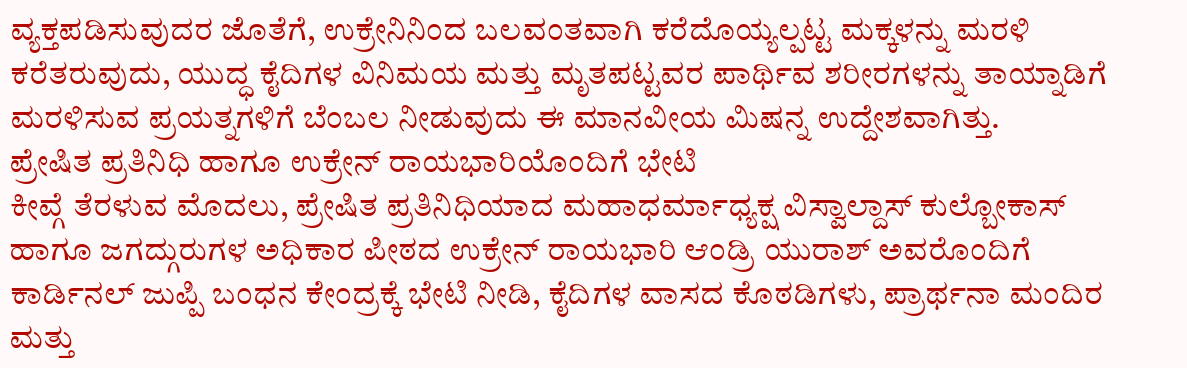ವ್ಯಕ್ತಪಡಿಸುವುದರ ಜೊತೆಗೆ, ಉಕ್ರೇನಿನಿಂದ ಬಲವಂತವಾಗಿ ಕರೆದೊಯ್ಯಲ್ಪಟ್ಟ ಮಕ್ಕಳನ್ನು ಮರಳಿ ಕರೆತರುವುದು, ಯುದ್ಧ ಕೈದಿಗಳ ವಿನಿಮಯ ಮತ್ತು ಮೃತಪಟ್ಟವರ ಪಾರ್ಥಿವ ಶರೀರಗಳನ್ನು ತಾಯ್ನಾಡಿಗೆ ಮರಳಿಸುವ ಪ್ರಯತ್ನಗಳಿಗೆ ಬೆಂಬಲ ನೀಡುವುದು ಈ ಮಾನವೀಯ ಮಿಷನ್ನ ಉದ್ದೇಶವಾಗಿತ್ತು.
ಪ್ರೇಷಿತ ಪ್ರತಿನಿಧಿ ಹಾಗೂ ಉಕ್ರೇನ್ ರಾಯಭಾರಿಯೊಂದಿಗೆ ಭೇಟಿ
ಕೀವ್ಗೆ ತೆರಳುವ ಮೊದಲು, ಪ್ರೇಷಿತ ಪ್ರತಿನಿಧಿಯಾದ ಮಹಾಧರ್ಮಾಧ್ಯಕ್ಷ ವಿಸ್ವಾಲ್ದಾಸ್ ಕುಲ್ಬೋಕಾಸ್ ಹಾಗೂ ಜಗದ್ಗುರುಗಳ ಅಧಿಕಾರ ಪೀಠದ ಉಕ್ರೇನ್ ರಾಯಭಾರಿ ಆಂಡ್ರಿ ಯುರಾಶ್ ಅವರೊಂದಿಗೆ ಕಾರ್ಡಿನಲ್ ಜುಪ್ಪಿ ಬಂಧನ ಕೇಂದ್ರಕ್ಕೆ ಭೇಟಿ ನೀಡಿ, ಕೈದಿಗಳ ವಾಸದ ಕೊಠಡಿಗಳು, ಪ್ರಾರ್ಥನಾ ಮಂದಿರ ಮತ್ತು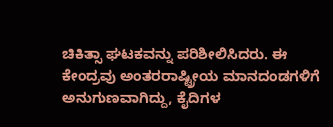ಚಿಕಿತ್ಸಾ ಘಟಕವನ್ನು ಪರಿಶೀಲಿಸಿದರು. ಈ ಕೇಂದ್ರವು ಅಂತರರಾಷ್ಟ್ರೀಯ ಮಾನದಂಡಗಳಿಗೆ ಅನುಗುಣವಾಗಿದ್ದು, ಕೈದಿಗಳ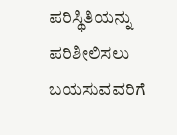ಪರಿಸ್ಥಿತಿಯನ್ನು ಪರಿಶೀಲಿಸಲು ಬಯಸುವವರಿಗೆ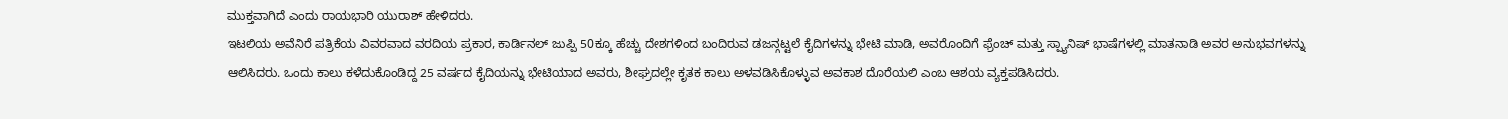ಮುಕ್ತವಾಗಿದೆ ಎಂದು ರಾಯಭಾರಿ ಯುರಾಶ್ ಹೇಳಿದರು.
ಇಟಲಿಯ ಅವೆನಿರೆ ಪತ್ರಿಕೆಯ ವಿವರವಾದ ವರದಿಯ ಪ್ರಕಾರ, ಕಾರ್ಡಿನಲ್ ಜುಪ್ಪಿ 50ಕ್ಕೂ ಹೆಚ್ಚು ದೇಶಗಳಿಂದ ಬಂದಿರುವ ಡಜನ್ಗಟ್ಟಲೆ ಕೈದಿಗಳನ್ನು ಭೇಟಿ ಮಾಡಿ, ಅವರೊಂದಿಗೆ ಫ್ರೆಂಚ್ ಮತ್ತು ಸ್ಪ್ಯಾನಿಷ್ ಭಾಷೆಗಳಲ್ಲಿ ಮಾತನಾಡಿ ಅವರ ಅನುಭವಗಳನ್ನು ಆಲಿಸಿದರು. ಒಂದು ಕಾಲು ಕಳೆದುಕೊಂಡಿದ್ದ 25 ವರ್ಷದ ಕೈದಿಯನ್ನು ಭೇಟಿಯಾದ ಅವರು, ಶೀಘ್ರದಲ್ಲೇ ಕೃತಕ ಕಾಲು ಅಳವಡಿಸಿಕೊಳ್ಳುವ ಅವಕಾಶ ದೊರೆಯಲಿ ಎಂಬ ಆಶಯ ವ್ಯಕ್ತಪಡಿಸಿದರು.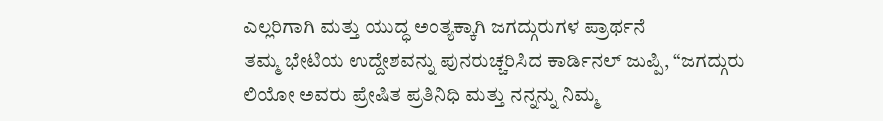ಎಲ್ಲರಿಗಾಗಿ ಮತ್ತು ಯುದ್ಧ ಅಂತ್ಯಕ್ಕಾಗಿ ಜಗದ್ಗುರುಗಳ ಪ್ರಾರ್ಥನೆ
ತಮ್ಮ ಭೇಟಿಯ ಉದ್ದೇಶವನ್ನು ಪುನರುಚ್ಚರಿಸಿದ ಕಾರ್ಡಿನಲ್ ಜುಪ್ಪಿ, “ಜಗದ್ಗುರು ಲಿಯೋ ಅವರು ಪ್ರೇಷಿತ ಪ್ರತಿನಿಧಿ ಮತ್ತು ನನ್ನನ್ನು ನಿಮ್ಮ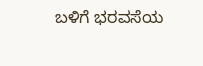ಬಳಿಗೆ ಭರವಸೆಯ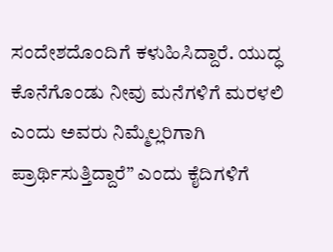ಸಂದೇಶದೊಂದಿಗೆ ಕಳುಹಿಸಿದ್ದಾರೆ. ಯುದ್ಧ ಕೊನೆಗೊಂಡು ನೀವು ಮನೆಗಳಿಗೆ ಮರಳಲಿ ಎಂದು ಅವರು ನಿಮ್ಮೆಲ್ಲರಿಗಾಗಿ ಪ್ರಾರ್ಥಿಸುತ್ತಿದ್ದಾರೆ” ಎಂದು ಕೈದಿಗಳಿಗೆ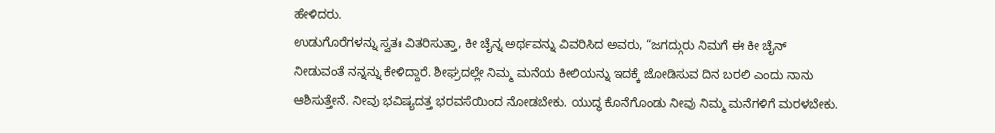ಹೇಳಿದರು.
ಉಡುಗೊರೆಗಳನ್ನು ಸ್ವತಃ ವಿತರಿಸುತ್ತಾ, ಕೀ ಚೈನ್ನ ಅರ್ಥವನ್ನು ವಿವರಿಸಿದ ಅವರು, “ಜಗದ್ಗುರು ನಿಮಗೆ ಈ ಕೀ ಚೈನ್ ನೀಡುವಂತೆ ನನ್ನನ್ನು ಕೇಳಿದ್ದಾರೆ. ಶೀಘ್ರದಲ್ಲೇ ನಿಮ್ಮ ಮನೆಯ ಕೀಲಿಯನ್ನು ಇದಕ್ಕೆ ಜೋಡಿಸುವ ದಿನ ಬರಲಿ ಎಂದು ನಾನು ಆಶಿಸುತ್ತೇನೆ. ನೀವು ಭವಿಷ್ಯದತ್ತ ಭರವಸೆಯಿಂದ ನೋಡಬೇಕು. ಯುದ್ಧ ಕೊನೆಗೊಂಡು ನೀವು ನಿಮ್ಮ ಮನೆಗಳಿಗೆ ಮರಳಬೇಕು.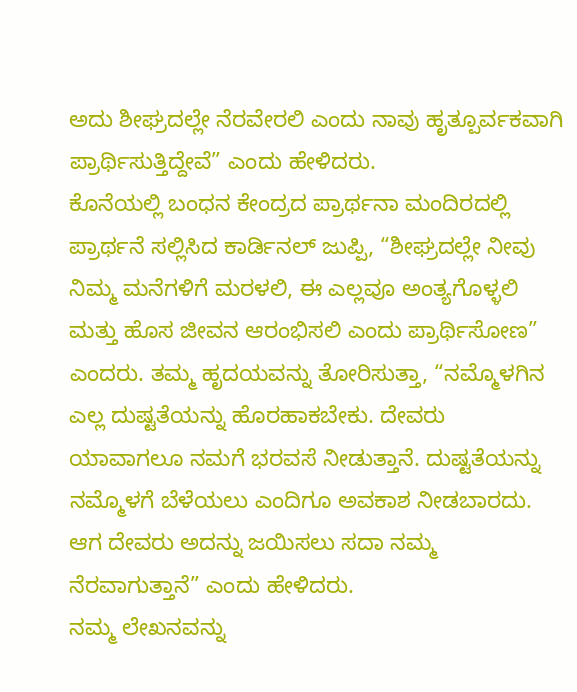ಅದು ಶೀಘ್ರದಲ್ಲೇ ನೆರವೇರಲಿ ಎಂದು ನಾವು ಹೃತ್ಪೂರ್ವಕವಾಗಿ ಪ್ರಾರ್ಥಿಸುತ್ತಿದ್ದೇವೆ” ಎಂದು ಹೇಳಿದರು.
ಕೊನೆಯಲ್ಲಿ ಬಂಧನ ಕೇಂದ್ರದ ಪ್ರಾರ್ಥನಾ ಮಂದಿರದಲ್ಲಿ ಪ್ರಾರ್ಥನೆ ಸಲ್ಲಿಸಿದ ಕಾರ್ಡಿನಲ್ ಜುಪ್ಪಿ, “ಶೀಘ್ರದಲ್ಲೇ ನೀವು ನಿಮ್ಮ ಮನೆಗಳಿಗೆ ಮರಳಲಿ, ಈ ಎಲ್ಲವೂ ಅಂತ್ಯಗೊಳ್ಳಲಿ ಮತ್ತು ಹೊಸ ಜೀವನ ಆರಂಭಿಸಲಿ ಎಂದು ಪ್ರಾರ್ಥಿಸೋಣ” ಎಂದರು. ತಮ್ಮ ಹೃದಯವನ್ನು ತೋರಿಸುತ್ತಾ, “ನಮ್ಮೊಳಗಿನ ಎಲ್ಲ ದುಷ್ಟತೆಯನ್ನು ಹೊರಹಾಕಬೇಕು. ದೇವರು ಯಾವಾಗಲೂ ನಮಗೆ ಭರವಸೆ ನೀಡುತ್ತಾನೆ. ದುಷ್ಟತೆಯನ್ನು ನಮ್ಮೊಳಗೆ ಬೆಳೆಯಲು ಎಂದಿಗೂ ಅವಕಾಶ ನೀಡಬಾರದು. ಆಗ ದೇವರು ಅದನ್ನು ಜಯಿಸಲು ಸದಾ ನಮ್ಮ ನೆರವಾಗುತ್ತಾನೆ” ಎಂದು ಹೇಳಿದರು.
ನಮ್ಮ ಲೇಖನವನ್ನು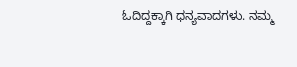ಓದಿದ್ದಕ್ಕಾಗಿ ಧನ್ಯವಾದಗಳು. ನಮ್ಮ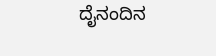ದೈನಂದಿನ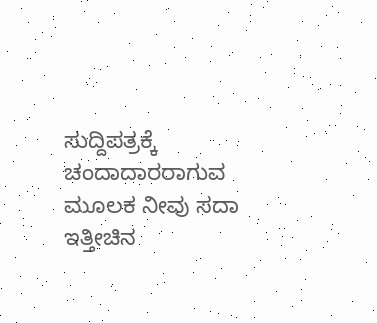ಸುದ್ದಿಪತ್ರಕ್ಕೆ ಚಂದಾದಾರರಾಗುವ ಮೂಲಕ ನೀವು ಸದಾ ಇತ್ತೀಚಿನ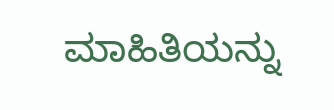ಮಾಹಿತಿಯನ್ನು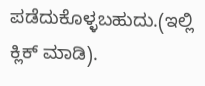ಪಡೆದುಕೊಳ್ಳಬಹುದು.(ಇಲ್ಲಿ ಕ್ಲಿಕ್ ಮಾಡಿ).